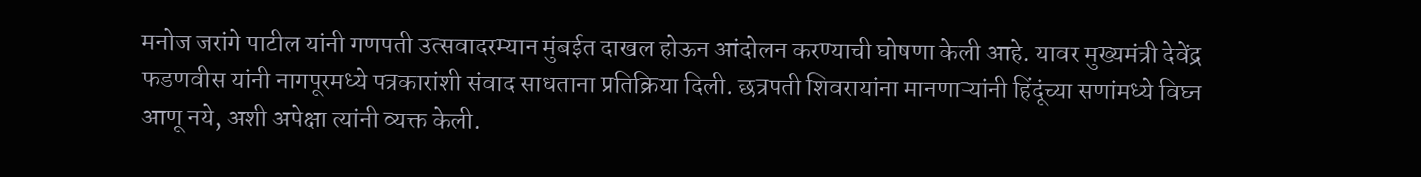मनोज जरांगे पाटील यांनी गणपती उत्सवादरम्यान मुंबईत दाखल होऊन आंदोलन करण्याची घोषणा केली आहे. यावर मुख्यमंत्री देवेंद्र फडणवीस यांनी नागपूरमध्ये पत्रकारांशी संवाद साधताना प्रतिक्रिया दिली. छत्रपती शिवरायांना मानणाऱ्यांनी हिंदूंच्या सणांमध्ये विघ्न आणू नये, अशी अपेक्षा त्यांनी व्यक्त केली.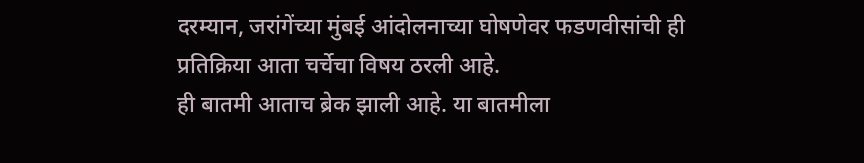दरम्यान, जरांगेंच्या मुंबई आंदोलनाच्या घोषणेवर फडणवीसांची ही प्रतिक्रिया आता चर्चेचा विषय ठरली आहे.
ही बातमी आताच ब्रेक झाली आहे. या बातमीला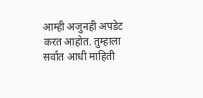आम्ही अजुनही अपडेट करत आहोत. तुम्हाला सर्वात आधी माहिती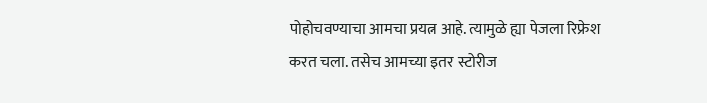पोहोचवण्याचा आमचा प्रयत्न आहे. त्यामुळे ह्या पेजला रिफ्रेश करत चला. तसेच आमच्या इतर स्टोरीज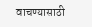वाचण्यासाठी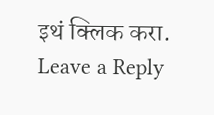इथं क्लिक करा.
Leave a Reply